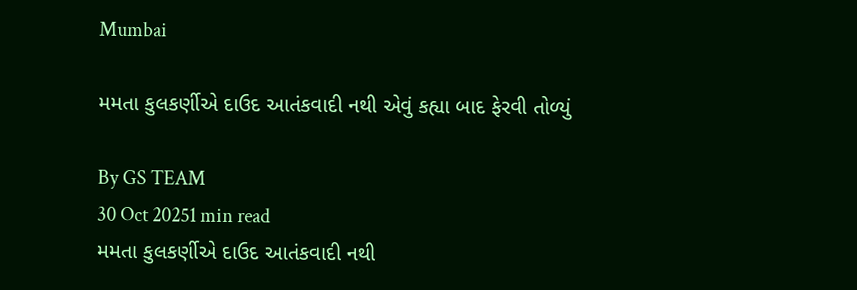Mumbai

મમતા કુલકર્ણીએ દાઉદ આતંકવાદી નથી એવું કહ્યા બાદ ફેરવી તોળ્યું

By GS TEAM
30 Oct 20251 min read
મમતા કુલકર્ણીએ દાઉદ આતંકવાદી નથી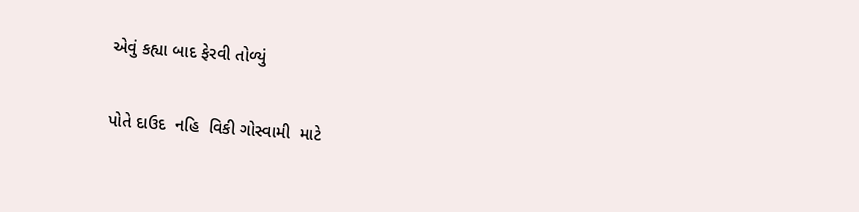એવું કહ્યા બાદ ફેરવી તોળ્યું

પોતે દાઉદ  નહિ  વિકી ગોસ્વામી  માટે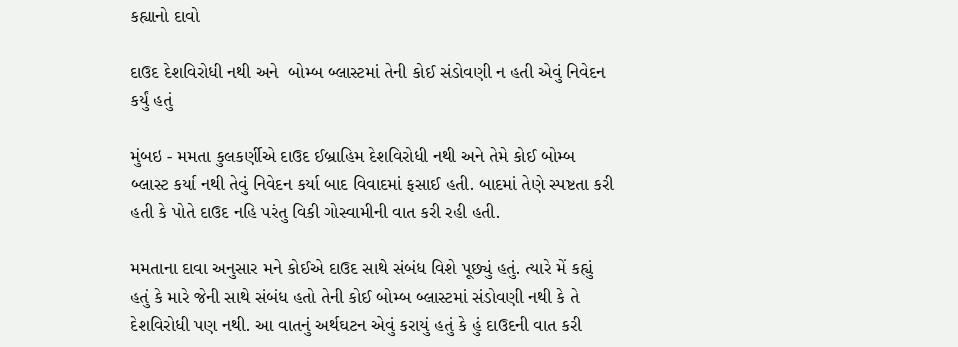કહ્યાનો દાવો

દાઉદ દેશવિરોધી નથી અને  બોમ્બ બ્લાસ્ટમાં તેની કોઈ સંડોવણી ન હતી એવું નિવેદન  કર્યું હતું

મુંબઇ - મમતા કુલકર્ણીએ દાઉદ ઈબ્રાહિમ દેશવિરોધી નથી અને તેમે કોઈ બોમ્બ બ્લાસ્ટ કર્યા નથી તેવું નિવેદન કર્યા બાદ વિવાદમાં ફસાઈ હતી. બાદમાં તેણે સ્પષ્ટતા કરી હતી કે પોતે દાઉદ નહિ પરંતુ વિકી ગોસ્વામીની વાત કરી રહી હતી.

મમતાના દાવા અનુસાર મને કોઈએ દાઉદ સાથે સંબંધ વિશે પૂછ્યું હતું. ત્યારે મેં કહ્યું હતું કે મારે જેની સાથે સંબંધ હતો તેની કોઈ બોમ્બ બ્લાસ્ટમાં સંડોવણી નથી કે તે દેશવિરોધી પણ નથી. આ વાતનું અર્થઘટન એવું કરાયું હતું કે હું દાઉદની વાત કરી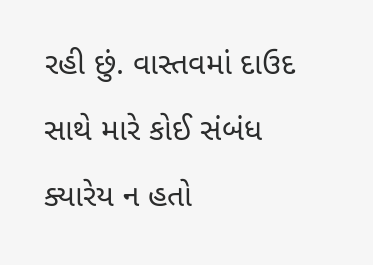રહી છું. વાસ્તવમાં દાઉદ સાથે મારે કોઈ સંબંધ ક્યારેય ન હતો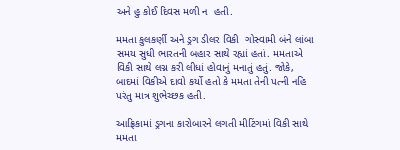અને હુ કોઈ દિવસ મળી ન  હતી.

મમતા કુલકર્ણી અને ડ્રગ ડીલર વિકી  ગોસ્વામી બંને લાંબા સમય સુધી ભારતની બહાર સાથે રહ્યાં હતાં. મમતાએ વિકી સાથે લગ્ન કરી લીધાં હોવાનું મનાતું હતું. જોકે, બાદમાં વિકીએ દાવો કર્યો હતો કે મમતા તેની પત્ની નહિ પરંતુ માત્ર શુભેચ્છક હતી.

આફ્રિકામાં ડ્રગના કારોબારને લગતી મીટિંગમાં વિકી સાથે મમતા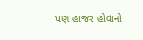પણ હાજર હોવાનો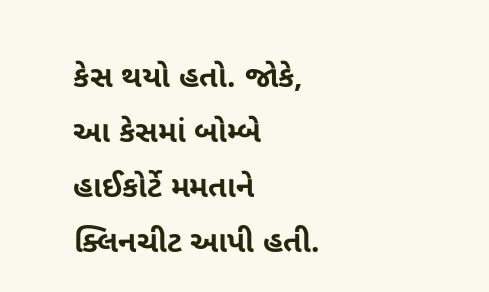કેસ થયો હતો. જોકે, આ કેસમાં બોમ્બે હાઈકોર્ટે મમતાને ક્લિનચીટ આપી હતી.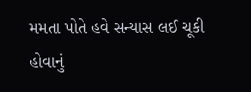મમતા પોતે હવે સન્યાસ લઈ ચૂકી હોવાનું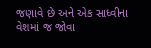જણાવે છે અને એક સાધ્વીના વેશમાં જ જોવા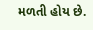મળતી હોય છે.